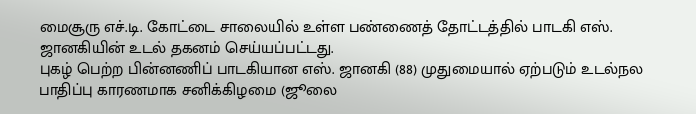மைசூரு எச்.டி. கோட்டை சாலையில் உள்ள பண்ணைத் தோட்டத்தில் பாடகி எஸ். ஜானகியின் உடல் தகனம் செய்யப்பட்டது.
புகழ் பெற்ற பின்னணிப் பாடகியான எஸ். ஜானகி (88) முதுமையால் ஏற்படும் உடல்நல பாதிப்பு காரணமாக சனிக்கிழமை (ஜூலை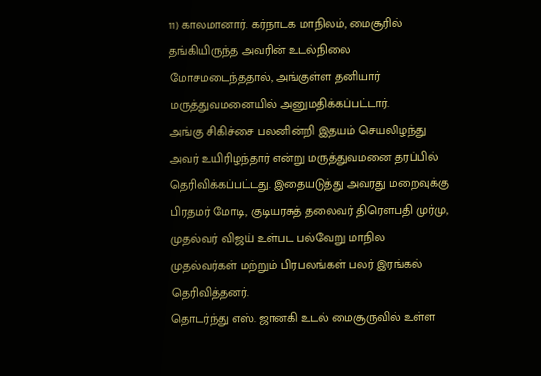11) காலமானார். கர்நாடக மாநிலம், மைசூரில் தங்கியிருந்த அவரின் உடல்நிலை மோசமடைந்ததால், அங்குள்ள தனியார் மருத்துவமனையில் அனுமதிக்கப்பட்டார்.
அங்கு சிகிச்சை பலனின்றி இதயம் செயலிழந்து அவர் உயிரிழந்தார் என்று மருத்துவமனை தரப்பில் தெரிவிக்கப்பட்டது. இதையடுத்து அவரது மறைவுக்கு பிரதமர் மோடி, குடியரசுத் தலைவர் திரெளபதி முர்மு, முதல்வர் விஜய் உள்பட பல்வேறு மாநில முதல்வர்கள் மற்றும் பிரபலங்கள் பலர் இரங்கல் தெரிவித்தனர்.
தொடர்ந்து எஸ். ஜானகி உடல் மைசூருவில் உள்ள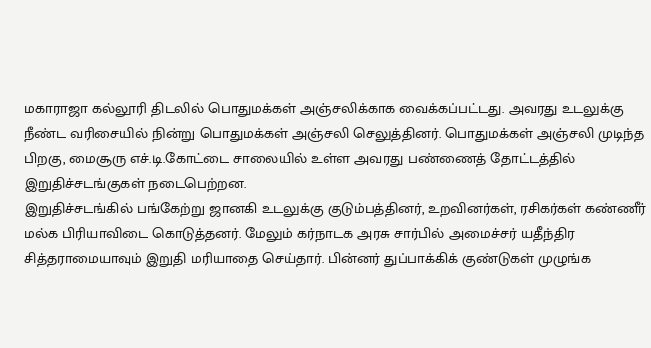மகாராஜா கல்லூரி திடலில் பொதுமக்கள் அஞ்சலிக்காக வைக்கப்பட்டது. அவரது உடலுக்கு நீண்ட வரிசையில் நின்று பொதுமக்கள் அஞ்சலி செலுத்தினர். பொதுமக்கள் அஞ்சலி முடிந்த பிறகு, மைசூரு எச்.டி.கோட்டை சாலையில் உள்ள அவரது பண்ணைத் தோட்டத்தில் இறுதிச்சடங்குகள் நடைபெற்றன.
இறுதிச்சடங்கில் பங்கேற்று ஜானகி உடலுக்கு குடும்பத்தினர், உறவினர்கள், ரசிகர்கள் கண்ணீர் மல்க பிரியாவிடை கொடுத்தனர். மேலும் கர்நாடக அரசு சார்பில் அமைச்சர் யதீந்திர சித்தராமையாவும் இறுதி மரியாதை செய்தார். பின்னர் துப்பாக்கிக் குண்டுகள் முழுங்க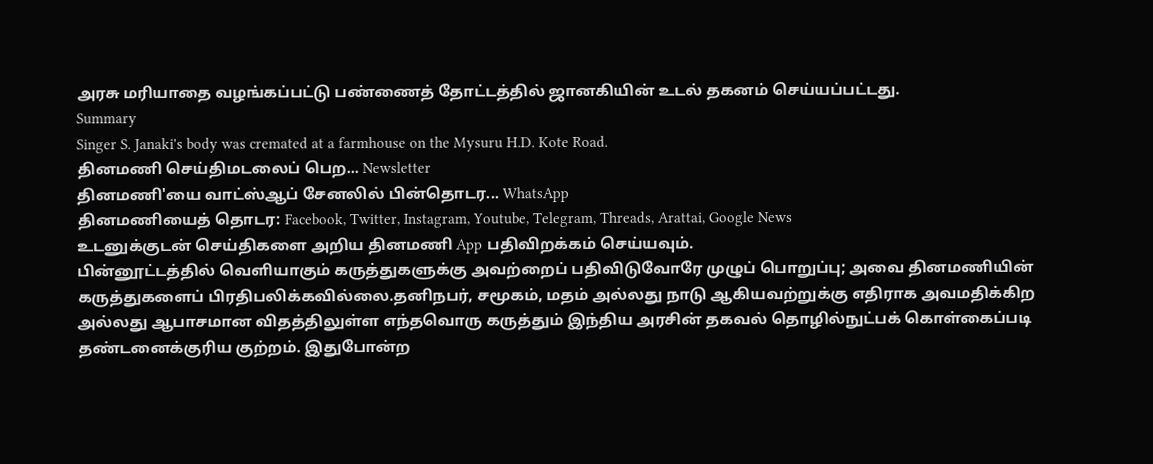அரசு மரியாதை வழங்கப்பட்டு பண்ணைத் தோட்டத்தில் ஜானகியின் உடல் தகனம் செய்யப்பட்டது.
Summary
Singer S. Janaki's body was cremated at a farmhouse on the Mysuru H.D. Kote Road.
தினமணி செய்திமடலைப் பெற... Newsletter
தினமணி'யை வாட்ஸ்ஆப் சேனலில் பின்தொடர... WhatsApp
தினமணியைத் தொடர: Facebook, Twitter, Instagram, Youtube, Telegram, Threads, Arattai, Google News
உடனுக்குடன் செய்திகளை அறிய தினமணி App பதிவிறக்கம் செய்யவும்.
பின்னூட்டத்தில் வெளியாகும் கருத்துகளுக்கு அவற்றைப் பதிவிடுவோரே முழுப் பொறுப்பு; அவை தினமணியின் கருத்துகளைப் பிரதிபலிக்கவில்லை.தனிநபர், சமூகம், மதம் அல்லது நாடு ஆகியவற்றுக்கு எதிராக அவமதிக்கிற அல்லது ஆபாசமான விதத்திலுள்ள எந்தவொரு கருத்தும் இந்திய அரசின் தகவல் தொழில்நுட்பக் கொள்கைப்படி தண்டனைக்குரிய குற்றம். இதுபோன்ற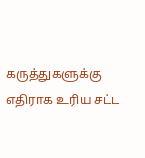கருத்துகளுக்கு எதிராக உரிய சட்ட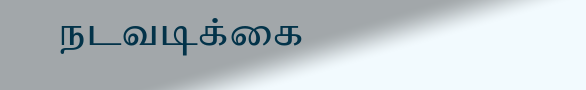நடவடிக்கை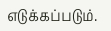எடுக்கப்படும்.